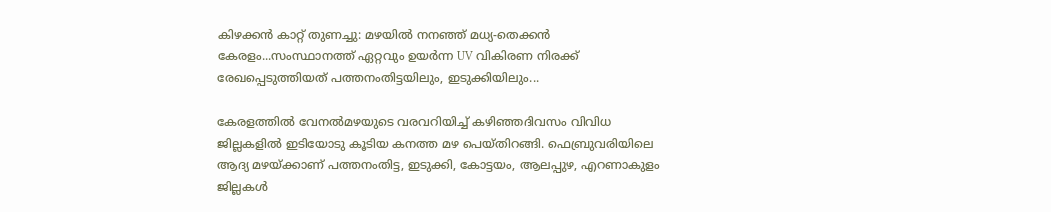കിഴക്കൻ കാറ്റ് തുണച്ചു: മഴയിൽ നനഞ്ഞ് മധ്യ-തെക്കൻ കേരളം...സംസ്ഥാനത്ത് ഏറ്റവും ഉയർന്ന UV വികിരണ നിരക്ക് രേഖപ്പെടുത്തിയത് പത്തനംതിട്ടയിലും, ഇടുക്കിയിലും...

കേരളത്തിൽ വേനൽമഴയുടെ വരവറിയിച്ച് കഴിഞ്ഞദിവസം വിവിധ ജില്ലകളിൽ ഇടിയോടു കൂടിയ കനത്ത മഴ പെയ്തിറങ്ങി. ഫെബ്രുവരിയിലെ ആദ്യ മഴയ്ക്കാണ് പത്തനംതിട്ട, ഇടുക്കി, കോട്ടയം, ആലപ്പുഴ, എറണാകുളം ജില്ലകൾ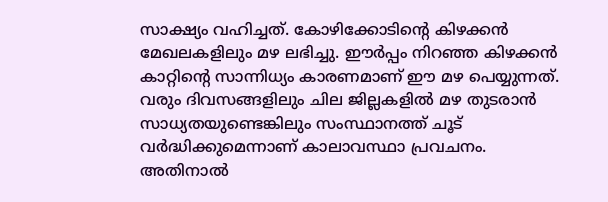സാക്ഷ്യം വഹിച്ചത്. കോഴിക്കോടിന്റെ കിഴക്കൻ മേഖലകളിലും മഴ ലഭിച്ചു. ഈർപ്പം നിറഞ്ഞ കിഴക്കൻ കാറ്റിന്റെ സാന്നിധ്യം കാരണമാണ് ഈ മഴ പെയ്യുന്നത്. വരും ദിവസങ്ങളിലും ചില ജില്ലകളിൽ മഴ തുടരാൻ സാധ്യതയുണ്ടെങ്കിലും സംസ്ഥാനത്ത് ചൂട് വർദ്ധിക്കുമെന്നാണ് കാലാവസ്ഥാ പ്രവചനം. അതിനാൽ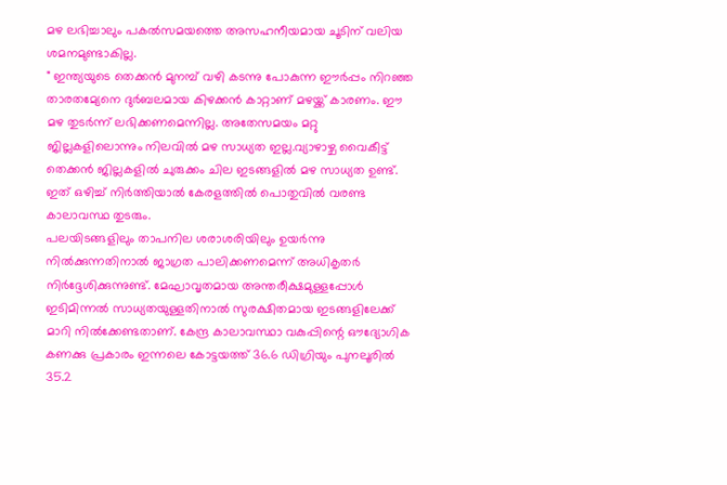മഴ ലഭിച്ചാലും പകൽസമയത്തെ അസഹനീയമായ ചൂടിന് വലിയ ശമനമുണ്ടാകില്ല.
" ഇന്ത്യയുടെ തെക്കൻ മുനമ്പ് വഴി കടന്നു പോകുന്ന ഈർപ്പം നിറഞ്ഞ താരതമ്യേനെ ദുർബലമായ കിഴക്കൻ കാറ്റാണ് മഴയ്ക്ക് കാരണം. ഈ മഴ തുടർന്ന് ലഭിക്കണമെന്നില്ല. അതേസമയം മറ്റു ജില്ലകളിലൊന്നും നിലവിൽ മഴ സാധ്യത ഇല്ല.വ്യാഴാഴ്ച വൈകീട്ട് തെക്കൻ ജില്ലകളിൽ ചുരുക്കം ചില ഇടങ്ങളിൽ മഴ സാധ്യത ഉണ്ട്. ഇത് ഒഴിച്ച് നിർത്തിയാൽ കേരളത്തിൽ പൊതുവിൽ വരണ്ട കാലാവസ്ഥ തുടരും.
പലയിടങ്ങളിലും താപനില ശരാശരിയിലും ഉയർന്നു നിൽക്കുന്നതിനാൽ ജാഗ്രത പാലിക്കണമെന്ന് അധികൃതർ നിർദ്ദേശിക്കുന്നുണ്ട്. മേഘാവൃതമായ അന്തരീക്ഷമുള്ളപ്പോൾ ഇടിമിന്നൽ സാധ്യതയുള്ളതിനാൽ സുരക്ഷിതമായ ഇടങ്ങളിലേക്ക് മാറി നിൽക്കേണ്ടതാണ്. കേന്ദ്ര കാലാവസ്ഥാ വകുപ്പിന്റെ ഔദ്യോഗിക കണക്കു പ്രകാരം ഇന്നലെ കോട്ടയത്ത് 36.6 ഡിഗ്രിയും പുനലൂരിൽ 35.2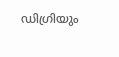ഡിഗ്രിയും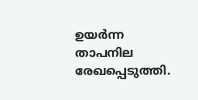ഉയർന്ന താപനില രേഖപ്പെടുത്തി.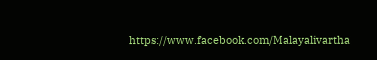https://www.facebook.com/Malayalivartha